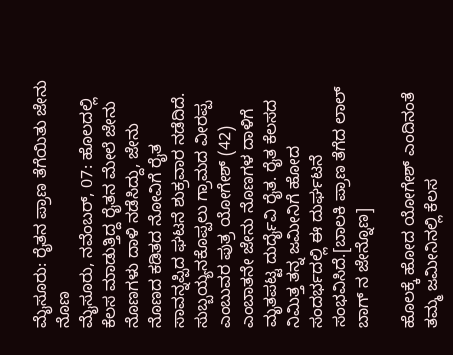ಮೈಸೂರು: ರೈತನ ಪ್ರಾಣ ತೆಗೆಯಿತು ಜೇನು ನೊಣ
ಮೈಸೂರು, ನವೆಂಬರ್, 07: ಹೊಲದಲ್ಲಿ ಕೆಲಸ ಮಾಡುತ್ತಿದ್ದ ರೈತನ ಮೇಲೆ ಜೇನು ನೊಣಗಳು ದಾಳಿ ನಡೆಸಿದ್ದು, ಜೇನು ನೊಣದ ಕಡಿತದ ನೋವಿಗೆ ರೈತ ಸಾವನ್ನಪ್ಪಿದ ಘಟನೆ ಶುಕ್ರವಾರ ನಡೆದಿದೆ.
ಸುಬ್ಬಯ್ಯನಕೊಪ್ಪಲು ಗ್ರಾಮದ ವೀರಪ್ಪ ಎಂಬುವರ ಪುತ್ರ ಯೋಗೇಶ್ (42) ಎಂಬಾತನೇ ಜೇನು ನೊಣಗಳ ದಾಳಿಗೆ ಮೃತಪಟ್ಟ ದುರ್ದೈವಿ ರೈತ. ರೈತ ಕೆಲಸದ ನಿಮಿತ್ತ ತನ್ನ ಜಮೀನಿಗೆ ಹೋದ ಸಂದರ್ಭದಲ್ಲಿ ಈ ದುರ್ಘಟನೆ ಸಂಭವಿಸಿದೆ.[ಬಾಲಕಿ ಪ್ರಾಣ ತೆಗೆದ ಲಾಲ್ ಬಾಗ್ ನ ಜೇನ್ನೊಣ]

ಹೊಲಕ್ಕೆ ಹೋದ ಯೋಗೇಶ್ ಎಂದಿನಂತೆ ತಮ್ಮ ಜಮೀನಿನಲ್ಲಿ ಕೆಲಸ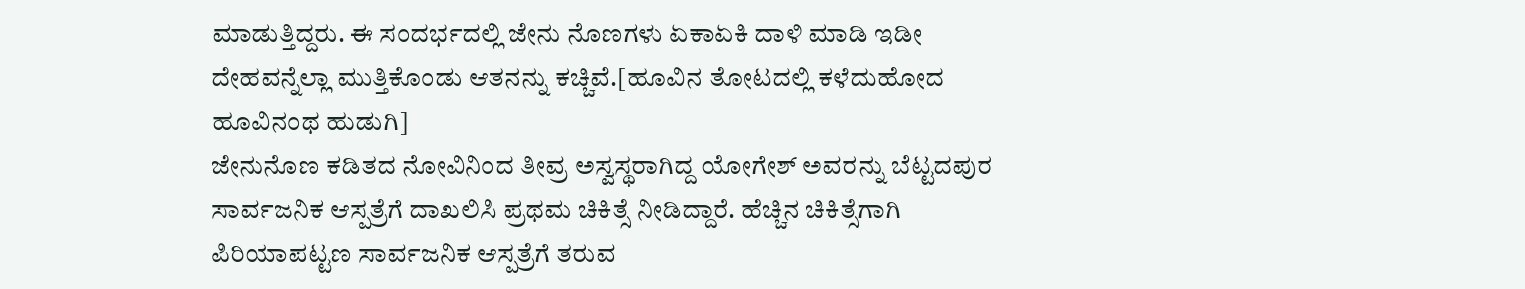ಮಾಡುತ್ತಿದ್ದರು. ಈ ಸಂದರ್ಭದಲ್ಲಿ ಜೇನು ನೊಣಗಳು ಏಕಾಏಕಿ ದಾಳಿ ಮಾಡಿ ಇಡೀ ದೇಹವನ್ನೆಲ್ಲಾ ಮುತ್ತಿಕೊಂಡು ಆತನನ್ನು ಕಚ್ಚಿವೆ.[ಹೂವಿನ ತೋಟದಲ್ಲಿ ಕಳೆದುಹೋದ ಹೂವಿನಂಥ ಹುಡುಗಿ]
ಜೇನುನೊಣ ಕಡಿತದ ನೋವಿನಿಂದ ತೀವ್ರ ಅಸ್ವಸ್ಥರಾಗಿದ್ದ ಯೋಗೇಶ್ ಅವರನ್ನು ಬೆಟ್ಟದಪುರ ಸಾರ್ವಜನಿಕ ಆಸ್ಪತ್ರೆಗೆ ದಾಖಲಿಸಿ ಪ್ರಥಮ ಚಿಕಿತ್ಸೆ ನೀಡಿದ್ದಾರೆ. ಹೆಚ್ಚಿನ ಚಿಕಿತ್ಸೆಗಾಗಿ ಪಿರಿಯಾಪಟ್ಟಣ ಸಾರ್ವಜನಿಕ ಆಸ್ಪತ್ರೆಗೆ ತರುವ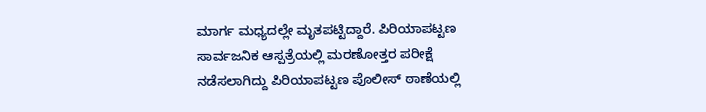ಮಾರ್ಗ ಮಧ್ಯದಲ್ಲೇ ಮೃತಪಟ್ಟಿದ್ದಾರೆ. ಪಿರಿಯಾಪಟ್ಟಣ ಸಾರ್ವಜನಿಕ ಆಸ್ಪತ್ರೆಯಲ್ಲಿ ಮರಣೋತ್ತರ ಪರೀಕ್ಷೆ ನಡೆಸಲಾಗಿದ್ದು ಪಿರಿಯಾಪಟ್ಟಣ ಪೊಲೀಸ್ ಠಾಣೆಯಲ್ಲಿ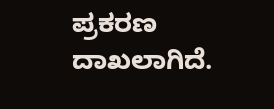ಪ್ರಕರಣ ದಾಖಲಾಗಿದೆ.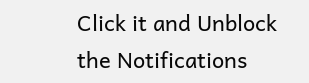Click it and Unblock the Notifications